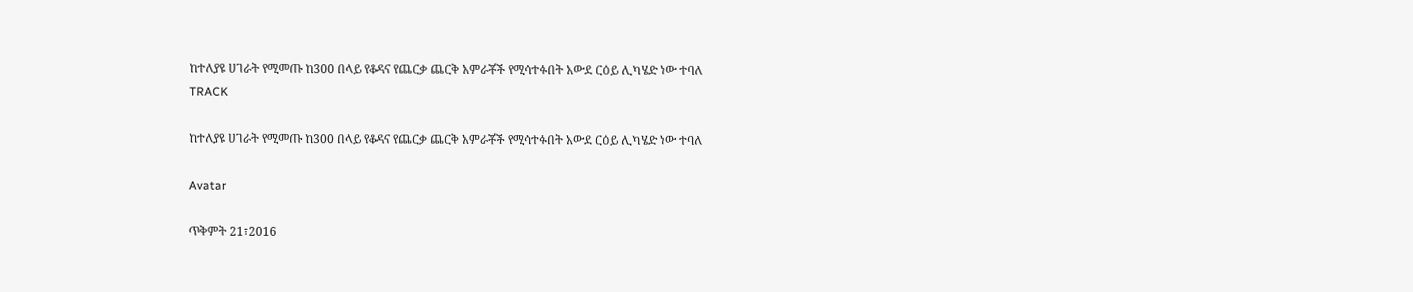ከተለያዩ ሀገራት የሚመጡ ከ300 በላይ የቆዳና የጨርቃ ጨርቅ አምራቾች የሚሳተፉበት አውደ ርዕይ ሊካሄድ ነው ተባለ
TRACK

ከተለያዩ ሀገራት የሚመጡ ከ300 በላይ የቆዳና የጨርቃ ጨርቅ አምራቾች የሚሳተፉበት አውደ ርዕይ ሊካሄድ ነው ተባለ

Avatar

ጥቅምት 21፣2016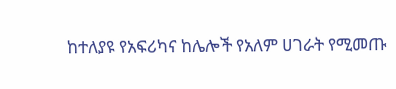ከተለያዩ የአፍሪካና ከሌሎች የአለም ሀገራት የሚመጡ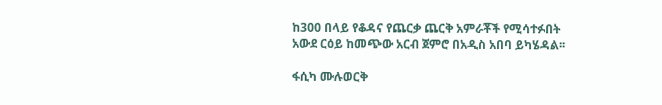ከ300 በላይ የቆዳና የጨርቃ ጨርቅ አምራቾች የሚሳተፉበት አውደ ርዕይ ከመጭው አርብ ጀምሮ በአዲስ አበባ ይካሄዳል፡፡

ፋሲካ ሙሉወርቅ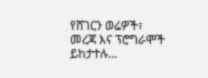የሸገርን ወሬዎች፣ መረጃ እና ፕሮግራሞች ይከታተሉ…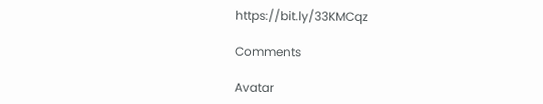https://bit.ly/33KMCqz

Comments

Avatar